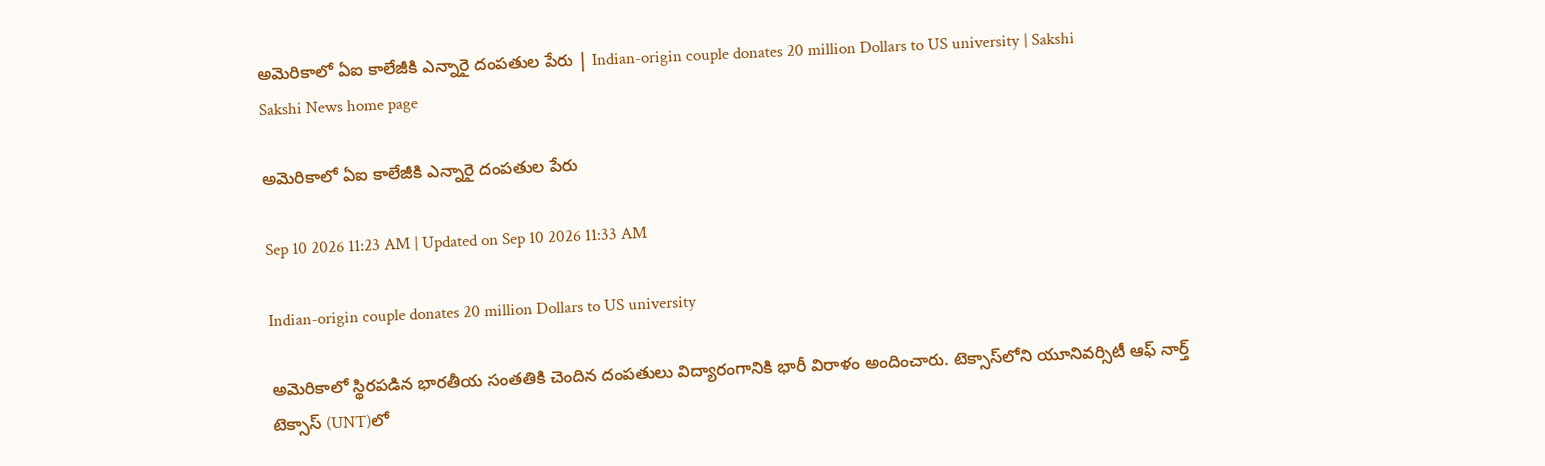అమెరికాలో ఏఐ కాలేజీకి ఎన్నారై దంపతుల పేరు | Indian-origin couple donates 20 million Dollars to US university | Sakshi
Sakshi News home page

అమెరికాలో ఏఐ కాలేజీకి ఎన్నారై దంపతుల పేరు

Sep 10 2026 11:23 AM | Updated on Sep 10 2026 11:33 AM

Indian-origin couple donates 20 million Dollars to US university

అమెరికాలో స్థిరపడిన భారతీయ సంతతికి చెందిన దంపతులు విద్యారంగానికి భారీ విరాళం అందించారు. టెక్సాస్‌లోని యూనివర్సిటీ ఆఫ్‌ నార్త్‌ టెక్సాస్‌ (UNT)లో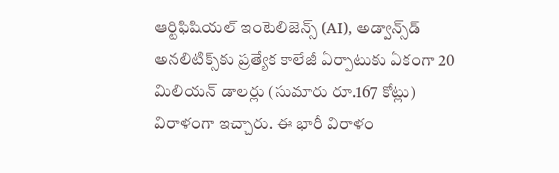ఆర్టిఫిషియల్‌ ఇంటెలిజెన్స్‌ (AI), అడ్వాన్స్‌డ్‌ అనలిటిక్స్‌కు ప్రత్యేక కాలేజీ ఏర్పాటుకు ఏకంగా 20 మిలియన్‌ డాలర్లు (సుమారు రూ.167 కోట్లు) విరాళంగా ఇచ్చారు. ఈ భారీ విరాళం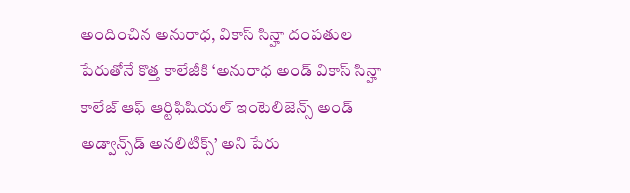అందించిన అనురాధ, వికాస్‌ సిన్హా దంపతుల పేరుతోనే కొత్త కాలేజీకి ‘అనురాధ అండ్‌ వికాస్‌ సిన్హా కాలేజ్‌ ఆఫ్‌ ఆర్టిఫిషియల్‌ ఇంటెలిజెన్స్‌ అండ్‌ అడ్వాన్స్‌డ్‌ అనలిటిక్స్‌’ అని పేరు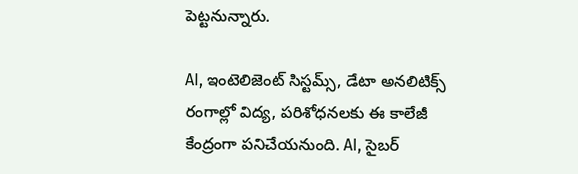పెట్టనున్నారు.

AI, ఇంటెలిజెంట్‌ సిస్టమ్స్‌, డేటా అనలిటిక్స్‌ రంగాల్లో విద్య, పరిశోధనలకు ఈ కాలేజీ కేంద్రంగా పనిచేయనుంది. AI, సైబర్‌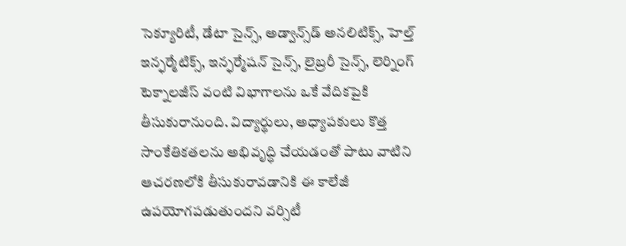సెక్యూరిటీ, డేటా సైన్స్‌, అడ్వాన్స్‌డ్‌ అనలిటిక్స్‌, హెల్త్‌ ఇన్ఫర్మేటిక్స్‌, ఇన్ఫర్మేషన్‌ సైన్స్‌, లైబ్రరీ సైన్స్‌, లెర్నింగ్‌ టెక్నాలజీస్‌ వంటి విభాగాలను ఒకే వేదికపైకి తీసుకురానుంది. విద్యార్థులు, అధ్యాపకులు కొత్త సాంకేతికతలను అభివృద్ధి చేయడంతో పాటు వాటిని ఆచరణలోకి తీసుకురావడానికి ఈ కాలేజీ ఉపయోగపడుతుందని వర్సిటీ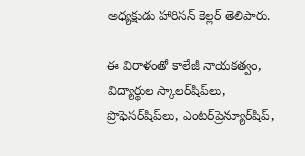అధ్యక్షుడు హారిసన్‌ కెల్లర్‌ తెలిపారు.

ఈ విరాళంతో కాలేజీ నాయకత్వం, విద్యార్థుల స్కాలర్‌షిప్‌లు, ప్రొఫెసర్‌షిప్‌లు, ఎంటర్‌ప్రెన్యూర్‌షిప్‌,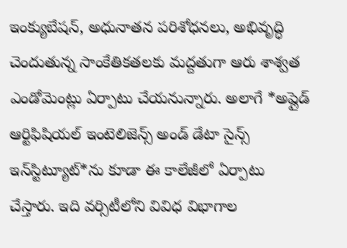ఇంక్యుబేషన్‌, అధునాతన పరిశోధనలు, అభివృద్ధి చెందుతున్న సాంకేతికతలకు మద్దతుగా ఆరు శాశ్వత ఎండోమెంట్లు ఏర్పాటు చేయనున్నారు. అలాగే *అప్లైడ్‌ ఆర్టిఫిషియల్‌ ఇంటెలిజెన్స్‌ అండ్‌ డేటా సైన్స్‌ ఇన్‌స్టిట్యూట్‌*ను కూడా ఈ కాలేజీలో ఏర్పాటు చేస్తారు. ఇది వర్సిటీలోని వివిధ విభాగాల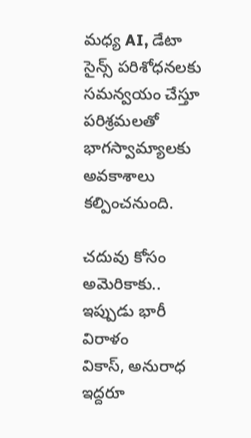మధ్య AI, డేటా సైన్స్‌ పరిశోధనలకు సమన్వయం చేస్తూ పరిశ్రమలతో భాగస్వామ్యాలకు అవకాశాలు కల్పించనుంది.

చదువు కోసం అమెరికాకు.. ఇప్పుడు భారీ విరాళం
వికాస్‌, అనురాధ ఇద్దరూ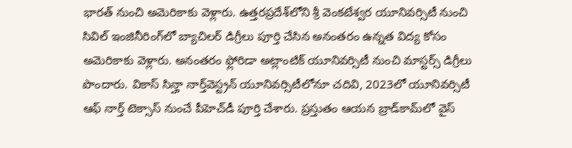భారత్‌ నుంచి అమెరికాకు వెళ్లారు. ఉత్తరప్రదేశ్‌లోని శ్రీ వెంకటేశ్వర యూనివర్సిటీ నుంచి సివిల్‌ ఇంజినీరింగ్‌లో బ్యాచిలర్‌ డిగ్రీలు పూర్తి చేసిన అనంతరం ఉన్నత విద్య కోసం అమెరికాకు వెళ్లారు. అనంతరం ఫ్లోరిడా అట్లాంటిక్‌ యూనివర్సిటీ నుంచి మాస్టర్స్‌ డిగ్రీలు పొందారు. వికాస్‌ సిన్హా నార్త్‌వెస్ట్రన్‌ యూనివర్సిటీలోనూ చదివి, 2023లో యూనివర్సిటీ ఆఫ్‌ నార్త్‌ టెక్సాస్‌ నుంచే పీహెచ్‌డీ పూర్తి చేశారు. ప్రస్తుతం ఆయన బ్రాడ్‌కామ్‌లో వైస్‌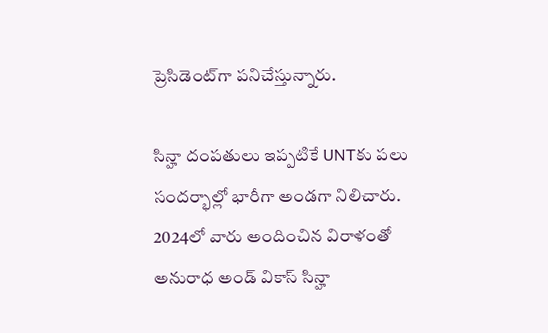ప్రెసిడెంట్‌గా పనిచేస్తున్నారు.

సిన్హా దంపతులు ఇప్పటికే UNTకు పలు సందర్భాల్లో భారీగా అండగా నిలిచారు. 2024లో వారు అందించిన విరాళంతో అనురాధ అండ్‌ వికాస్‌ సిన్హా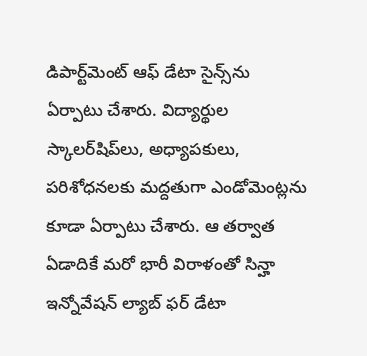డిపార్ట్‌మెంట్‌ ఆఫ్‌ డేటా సైన్స్‌ను ఏర్పాటు చేశారు. విద్యార్థుల స్కాలర్‌షిప్‌లు, అధ్యాపకులు, పరిశోధనలకు మద్దతుగా ఎండోమెంట్లను కూడా ఏర్పాటు చేశారు. ఆ తర్వాత ఏడాదికే మరో భారీ విరాళంతో సిన్హా ఇన్నోవేషన్‌ ల్యాబ్‌ ఫర్‌ డేటా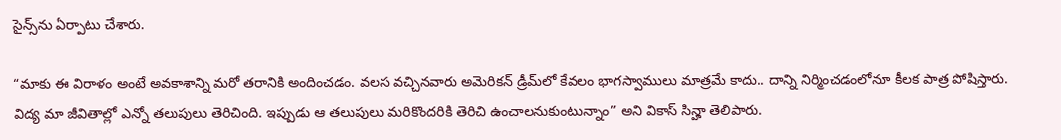సైన్స్‌ను ఏర్పాటు చేశారు.

“మాకు ఈ విరాళం అంటే అవకాశాన్ని మరో తరానికి అందించడం. వలస వచ్చినవారు అమెరికన్‌ డ్రీమ్‌లో కేవలం భాగస్వాములు మాత్రమే కాదు.. దాన్ని నిర్మించడంలోనూ కీలక పాత్ర పోషిస్తారు. విద్య మా జీవితాల్లో ఎన్నో తలుపులు తెరిచింది. ఇప్పుడు ఆ తలుపులు మరికొందరికి తెరిచి ఉంచాలనుకుంటున్నాం” అని వికాస్‌ సిన్హా తెలిపారు.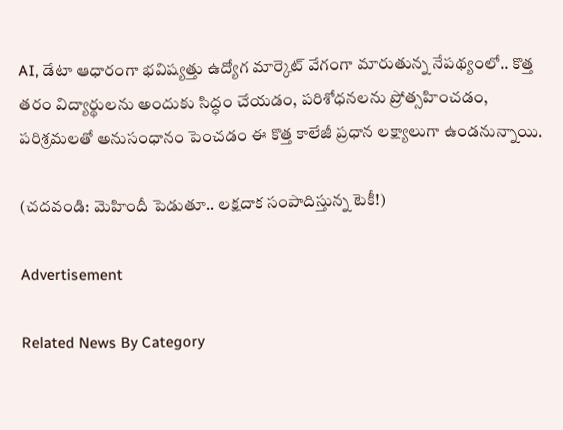AI, డేటా ఆధారంగా భవిష్యత్తు ఉద్యోగ మార్కెట్‌ వేగంగా మారుతున్న నేపథ్యంలో.. కొత్త తరం విద్యార్థులను అందుకు సిద్ధం చేయడం, పరిశోధనలను ప్రోత్సహించడం, పరిశ్రమలతో అనుసంధానం పెంచడం ఈ కొత్త కాలేజీ ప్రధాన లక్ష్యాలుగా ఉండనున్నాయి.

(చదవండి: మెహిందీ పెడుతూ.. లక్షదాక సంపాదిస్తున్న టెకీ!)

Advertisement

Related News By Category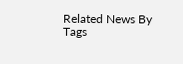Related News By Tags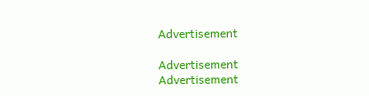Advertisement

Advertisement
Advertisement